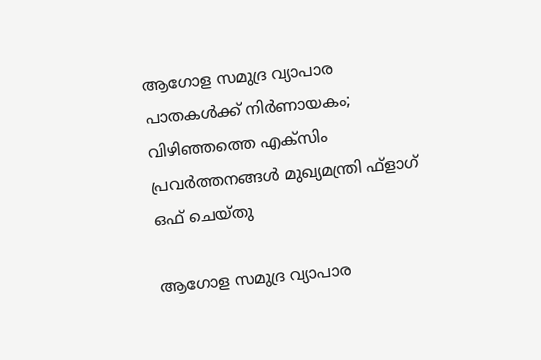ആഗോള സമുദ്ര വ്യാപാര പാതകള്‍ക്ക് നിര്‍ണായകം; വിഴിഞ്ഞത്തെ എക്സിം പ്രവര്‍ത്തനങ്ങള്‍ മുഖ്യമന്ത്രി ഫ്‌ളാഗ് ഒഫ് ചെയ്തു

ആഗോള സമുദ്ര വ്യാപാര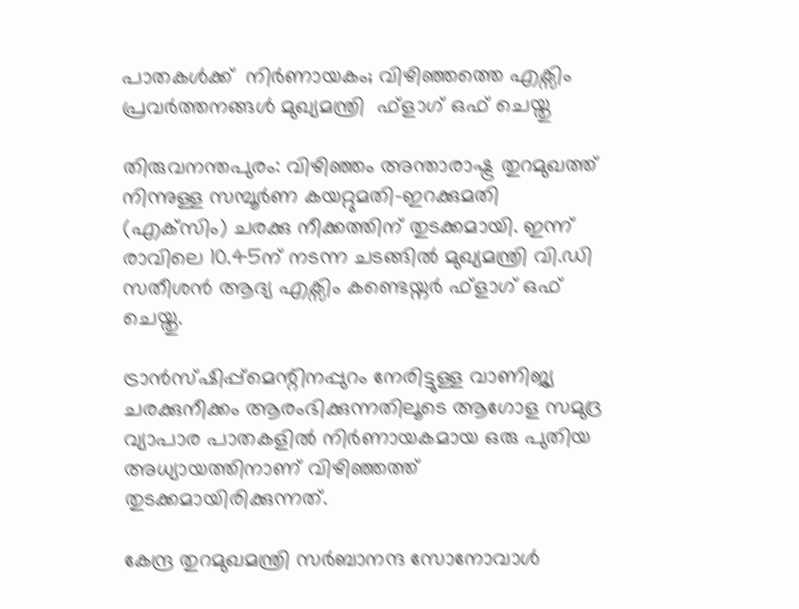പാതകള്‍ക്ക്  നിര്‍ണായകം; വിഴിഞ്ഞത്തെ എക്സിം പ്രവര്‍ത്തനങ്ങള്‍ മുഖ്യമന്ത്രി  ഫ്‌ളാഗ് ഒഫ് ചെയ്തു

തിരുവനന്തപുരം: വിഴിഞ്ഞം അന്താരാഷ്ട്ര തുറമുഖത്ത് നിന്നുള്ള സമ്പൂര്‍ണ കയറ്റുമതി-ഇറക്കുമതി (എക്‌സിം) ചരക്കു നീക്കത്തിന് തുടക്കമായി. ഇന്ന് രാവിലെ 10.45ന് നടന്ന ചടങ്ങില്‍ മുഖ്യമന്ത്രി വി.ഡി സതീശന്‍ ആദ്യ എക്സിം കണ്ടെയ്നര്‍ ഫ്‌ളാഗ് ഒഫ് ചെയ്തു.

ട്രാന്‍സ്ഷിപ്പ്‌മെന്റിനപ്പുറം നേരിട്ടുള്ള വാണിജ്യ ചരക്കുനീക്കം ആരംഭിക്കുന്നതിലൂടെ ആഗോള സമുദ്ര വ്യാപാര പാതകളില്‍ നിര്‍ണായകമായ ഒരു പുതിയ അധ്യായത്തിനാണ് വിഴിഞ്ഞത്ത് തുടക്കമായിരിക്കുന്നത്.

കേന്ദ്ര തുറമുഖമന്ത്രി സര്‍ബാനന്ദ സോനോവാള്‍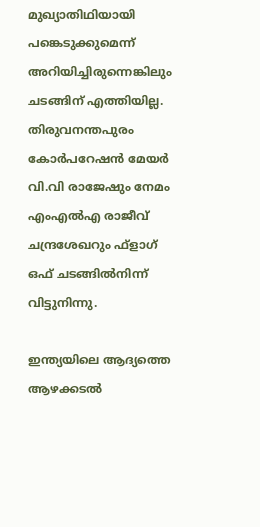മുഖ്യാതിഥിയായി പങ്കെടുക്കുമെന്ന് അറിയിച്ചിരുന്നെങ്കിലും ചടങ്ങിന് എത്തിയില്ല. തിരുവനന്തപുരം കോര്‍പറേഷന്‍ മേയര്‍ വി.വി രാജേഷും നേമം എംഎല്‍എ രാജീവ് ചന്ദ്രശേഖറും ഫ്‌ളാഗ് ഒഫ് ചടങ്ങില്‍നിന്ന് വിട്ടുനിന്നു.

ഇന്ത്യയിലെ ആദ്യത്തെ ആഴക്കടല്‍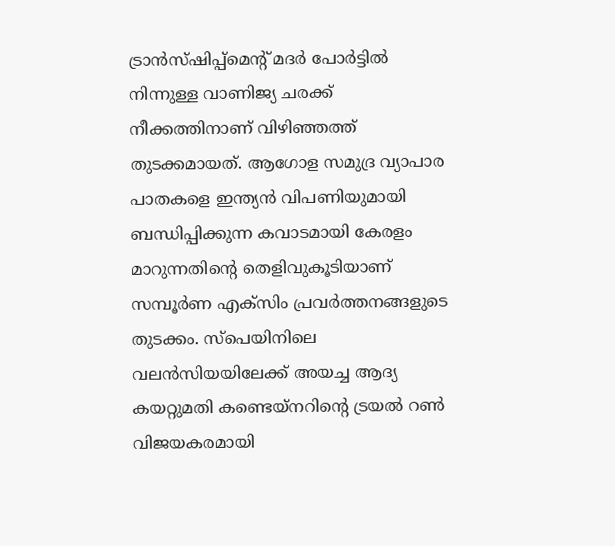ട്രാന്‍സ്ഷിപ്പ്മെന്റ് മദര്‍ പോര്‍ട്ടില്‍ നിന്നുള്ള വാണിജ്യ ചരക്ക് നീക്കത്തിനാണ് വിഴിഞ്ഞത്ത് തുടക്കമായത്. ആഗോള സമുദ്ര വ്യാപാര പാതകളെ ഇന്ത്യന്‍ വിപണിയുമായി ബന്ധിപ്പിക്കുന്ന കവാടമായി കേരളം മാറുന്നതിന്റെ തെളിവുകൂടിയാണ് സമ്പൂര്‍ണ എക്സിം പ്രവര്‍ത്തനങ്ങളുടെ തുടക്കം. സ്‌പെയിനിലെ വലന്‍സിയയിലേക്ക് അയച്ച ആദ്യ കയറ്റുമതി കണ്ടെയ്നറിന്റെ ട്രയല്‍ റണ്‍ വിജയകരമായി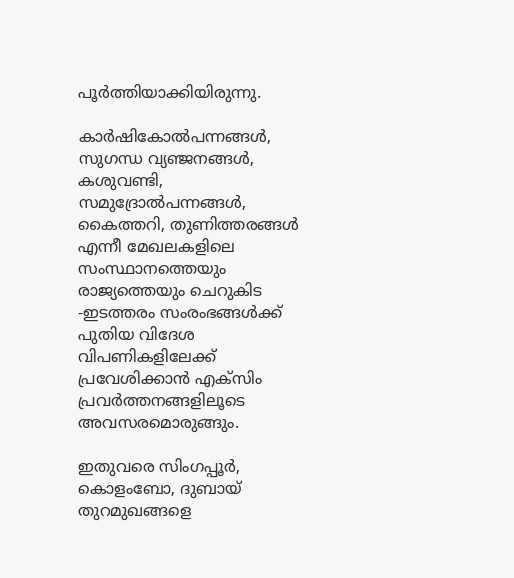പൂര്‍ത്തിയാക്കിയിരുന്നു.

കാര്‍ഷികോല്‍പന്നങ്ങള്‍, സുഗന്ധ വ്യഞ്ജനങ്ങള്‍, കശുവണ്ടി, സമുദ്രോല്‍പന്നങ്ങള്‍, കൈത്തറി, തുണിത്തരങ്ങള്‍ എന്നീ മേഖലകളിലെ സംസ്ഥാനത്തെയും രാജ്യത്തെയും ചെറുകിട -ഇടത്തരം സംരംഭങ്ങള്‍ക്ക് പുതിയ വിദേശ വിപണികളിലേക്ക് പ്രവേശിക്കാന്‍ എക്‌സിം പ്രവര്‍ത്തനങ്ങളിലൂടെ അവസരമൊരുങ്ങും.

ഇതുവരെ സിംഗപ്പൂര്‍, കൊളംബോ, ദുബായ് തുറമുഖങ്ങളെ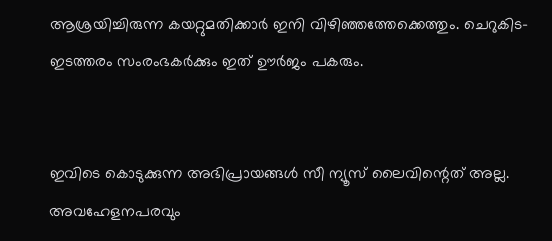ആശ്രയിച്ചിരുന്ന കയറ്റുമതിക്കാര്‍ ഇനി വിഴിഞ്ഞത്തേക്കെത്തും. ചെറുകിട-ഇടത്തരം സംരംഭകര്‍ക്കും ഇത് ഊര്‍ജം പകരും.


ഇവിടെ കൊടുക്കുന്ന അഭിപ്രായങ്ങള്‍ സീ ന്യൂസ് ലൈവിന്റെത് അല്ല. അവഹേളനപരവും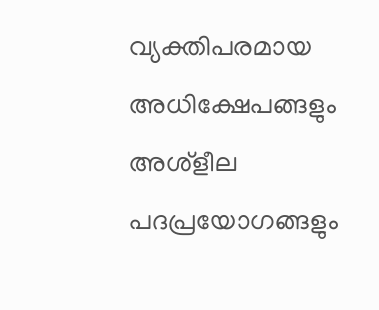വ്യക്തിപരമായ അധിക്ഷേപങ്ങളും അശ്‌ളീല പദപ്രയോഗങ്ങളും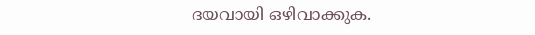ദയവായി ഒഴിവാക്കുക.